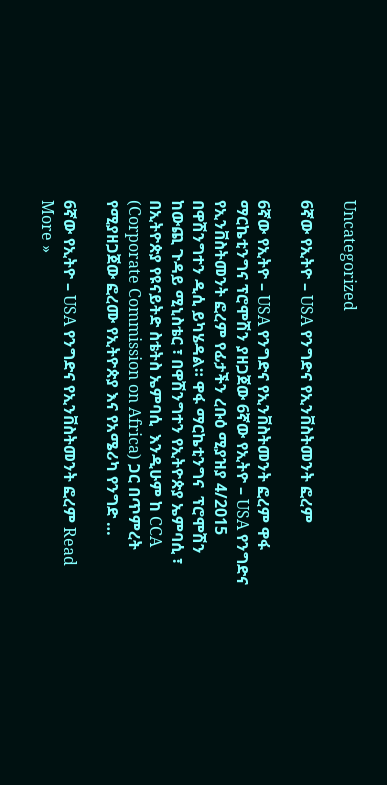Uncategorized

6ኛው የኢትዮ – USA የንግድና የኢንቨስትመንት ፎረም

6ኛው የኢትዮ – USA የንግድና የኢንቨስትመንት ፎረም ዋፋ ማርኬቲንግና ፕሮሞሽን ያዘጋጀው 6ኛው የኢትዮ – USA የንግድና የኢንቨስትመንት ፎረም የፊታችን ረቡዕ ሚያዝያ 4/2015 በዋሽንግተን ዲሲ ይካሄዳል። ዋፋ ማርኬቲንግና  ፕሮሞሽን ከውጪ ጉዳይ ሚኒስቴር ፣ በዋሽንግተን የኢትዮጵያ ኤምባሲ ፣ በኢትዮጵያ የዩናይትድ ስቴትስ ኤምባሲ  እንዲሁም ከ CCA (Corporate Commission on Africa) ጋር በጥምረት የሚያዘጋጀው ፎረሙ የኢትዮጵያ እና የአሜሪካ የንግድ …

6ኛው የኢትዮ – USA የንግድና የኢንቨስትመንት ፎረም Read More »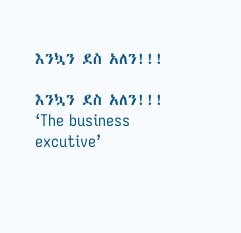እንኳን ደስ አለን!!!

እንኳን ደስ አለን!!! ‘The business excutive’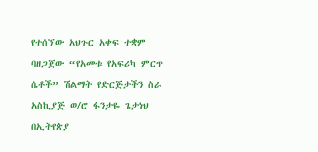የተሰኘው አህጉር አቀፍ ተቋም ባዘጋጀው “የአመቱ የአፍሪካ ምርጥ ሴቶች” ሽልማት የድርጅታችን ስራ አስኪያጅ ወ/ሮ ፋንታዬ ጌታነህ በኢትየጵያ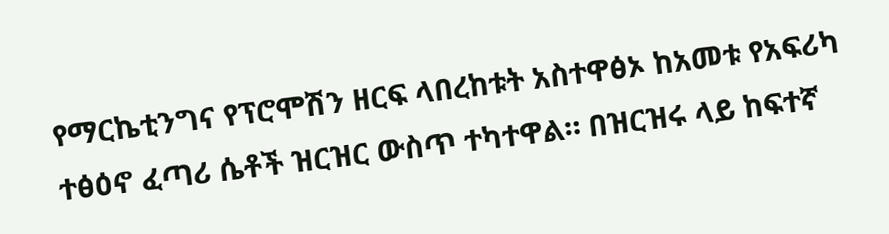የማርኬቲንግና የፕሮሞሽን ዘርፍ ላበረከቱት አስተዋፅኦ ከአመቱ የአፍሪካ ተፅዕኖ ፈጣሪ ሴቶች ዝርዝር ውስጥ ተካተዋል። በዝርዝሩ ላይ ከፍተኛ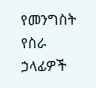የመንግስት የስራ  ኃላፊዎች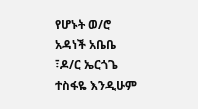የሆኑት ወ/ሮ አዳነች አቤቤ ፣ዶ/ር ኤርጎጌ ተስፋዬ እንዲሁም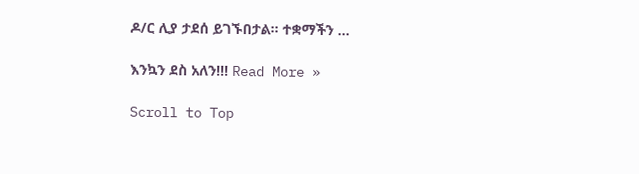ዶ/ር ሊያ ታደሰ ይገኙበታል። ተቋማችን …

እንኳን ደስ አለን!!! Read More »

Scroll to Top